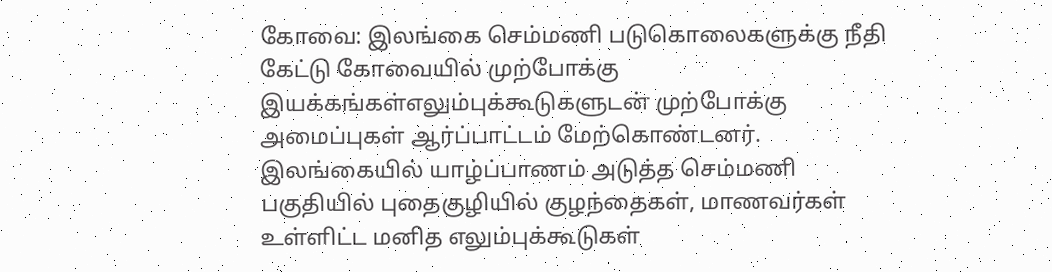கோவை: இலங்கை செம்மணி படுகொலைகளுக்கு நீதி கேட்டு கோவையில் முற்போக்கு இயக்கங்கள்எலும்புக்கூடுகளுடன் முற்போக்கு அமைப்புகள் ஆர்ப்பாட்டம் மேற்கொண்டனர்.
இலங்கையில் யாழ்ப்பாணம் அடுத்த செம்மணி பகுதியில் புதைகுழியில் குழந்தைகள், மாணவர்கள் உள்ளிட்ட மனித எலும்புக்கூடுகள்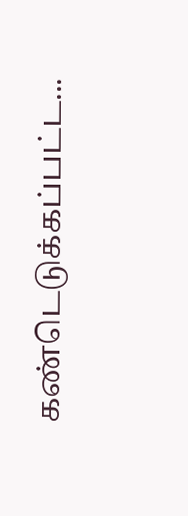கண்டெடுக்கப்பட்ட...